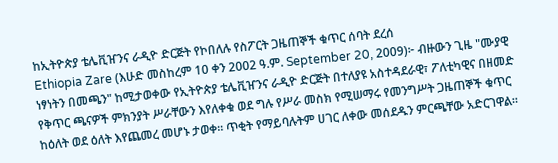ከኢትዮጵያ ቴሌቪዠንና ራዲዮ ድርጅት የኮበለሉ የስፖርት ጋዜጠኞች ቁጥር ሰባት ደረሰ
Ethiopia Zare (እሁድ መስከረም 10 ቀን 2002 ዓ.ም. September 20, 2009)፦ ብዙውን ጊዜ "ሙያዊ ነፃነትን በመጫን" ከሚታወቀው የኢትዮጵያ ቴሌቪዠንና ራዲዮ ድርጅት በተለያዩ አስተዳደራዊ፣ ፖለቲካዊና በዘመድ የቅጥር ጫናዎች ምክንያት ሥራቸውን እየለቀቁ ወደ ግሉ የሥራ መስክ የሚሠማሩ የመንግሥት ጋዜጠኞች ቁጥር ከዕለት ወደ ዕለት እየጨመረ መሆኑ ታወቀ። ጥቂት የማይባሉትም ሀገር ለቀው መሰደዱን ምርጫቸው አድርገዋል።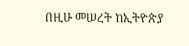በዚሁ መሠረት ከኢትዮጵያ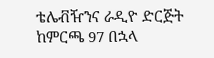ቴሌቭዥንና ራዲዮ ድርጅት ከምርጫ 97 በኋላ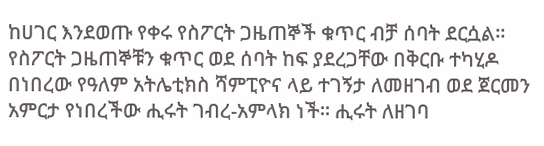ከሀገር እንደወጡ የቀሩ የስፖርት ጋዜጠኞች ቁጥር ብቻ ሰባት ደርሷል። የስፖርት ጋዜጠኞቹን ቁጥር ወደ ሰባት ከፍ ያደረጋቸው በቅርቡ ተካሂዶ በነበረው የዓለም አትሌቲክስ ሻምፒዮና ላይ ተገኝታ ለመዘገብ ወደ ጀርመን አምርታ የነበረችው ሒሩት ገብረ-አምላክ ነች። ሒሩት ለዘገባ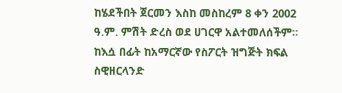ከሄደችበት ጀርመን እስከ መስከረም 8 ቀን 2002 ዓ.ም. ምሽት ድረስ ወደ ሀገርዋ አልተመለሰችም።
ከእሷ በፊት ከአማርኛው የስፖርት ዝግጅት ክፍል ስዊዘርላንድ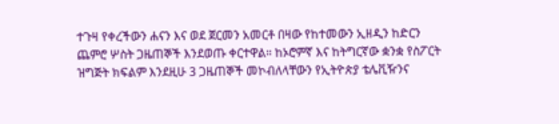ተጉዛ የቀረችውን ሐናን እና ወደ ጀርመን አመርቶ በዛው የከተመውን ኢዘዲን ከድርን ጨምሮ ሦስት ጋዜጠኞች እንደወጡ ቀርተዋል። ከኦሮምኛ እና ከትግርኛው ቋንቋ የስፖርት ዝግጅት ክፍልም እንደዚሁ 3 ጋዜጠኞች መኮብለላቸውን የኢትዮጵያ ቴሌቪዥንና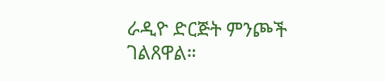ራዲዮ ድርጅት ምንጮች ገልጸዋል።